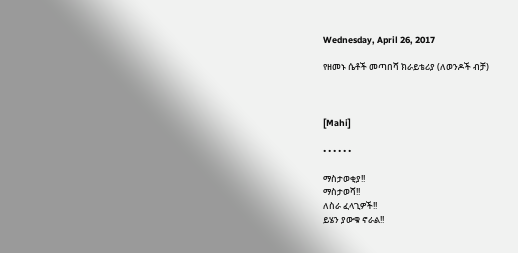Wednesday, April 26, 2017

የዘመኑ ሴቶች መጣበሻ ክራይቴሪያ (ለወንዶች ብቻ)



[Mahi]

• • • • • •

ማስታወቂያ!!
ማስታወሻ!!
ለስራ ፈላጊዎች!!
ይሄን ያውቁ ኖራል!!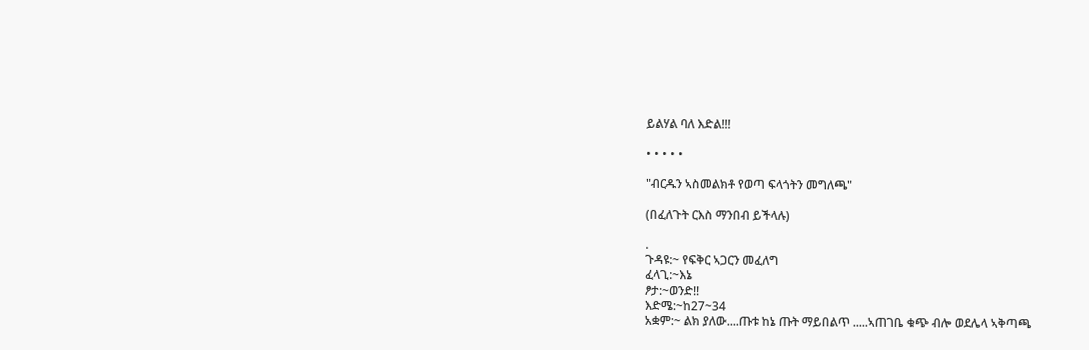ይልሃል ባለ እድል!!!

• • • • •

"ብርዱን ኣስመልክቶ የወጣ ፍላጎትን መግለጫ"

(በፈለጉት ርእስ ማንበብ ይችላሉ)

.
ጉዳዩ:~ የፍቅር ኣጋርን መፈለግ
ፈላጊ:~እኔ
ፆታ:~ወንድ!!
እድሜ:~ከ27~34
አቋም:~ ልክ ያለው....ጡቱ ከኔ ጡት ማይበልጥ .....ኣጠገቤ ቁጭ ብሎ ወደሌላ ኣቅጣጫ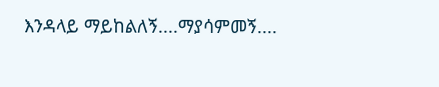እንዳላይ ማይከልለኝ....ማያሳምመኝ....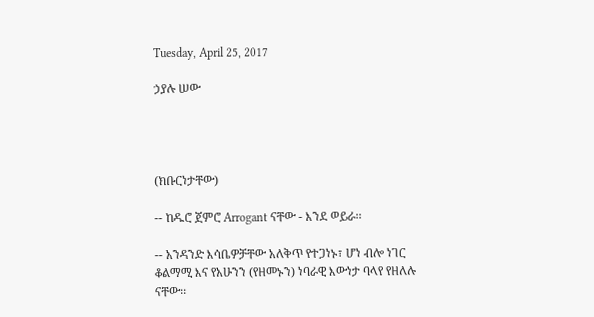Tuesday, April 25, 2017

ኃያሉ ሠው




(ክቡርነታቸው)

-- ከዱሮ ጀምሮ Arrogant ናቸው - እንደ ወይራ፡፡

-- አንዳንድ እሳቤዎቻቸው አለቅጥ የተጋነኑ፣ ሆነ ብሎ ነገር ቆልማሚ እና የአሁንን (የዘመኑን) ነባራዊ እውነታ ባላየ የዘለሉ ናቸው፡፡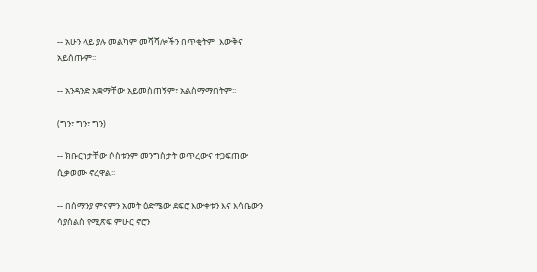-- አሁን ላይ ያሉ መልካም መሻሻሎችን በጥቂትም  እውቅና አይሰጡም፡፡

-- አንዳንድ አቋማቸው አይመስጠኝም፣ አልስማማበትም፡፡

(ግን፣ ግን፣ ግን)

-- ክቡርነታቸው ሶስቱንም መንግስታት ወጥረውና ተጋፍጠው ሲቃወሙ ኖረዋል፡፡

-- በሰማንያ ምናምን አመት ዕድሜው ደፍሮ እውቀቱን እና እሳቤውን ሳያሰልስ የሚጽፍ ምሁር ኖሮን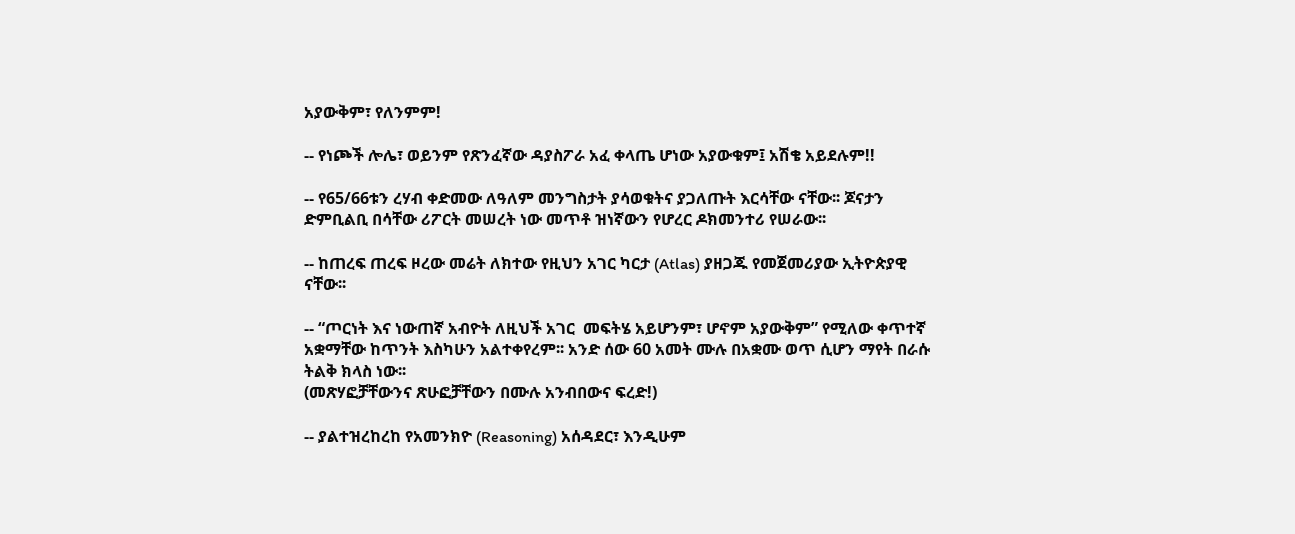አያውቅም፣ የለንምም!

-- የነጮች ሎሌ፣ ወይንም የጽንፈኛው ዳያስፖራ አፈ ቀላጤ ሆነው አያውቁም፤ አሽቄ አይደሉም!!

-- የ65/66ቱን ረሃብ ቀድመው ለዓለም መንግስታት ያሳወቁትና ያጋለጡት እርሳቸው ናቸው፡፡ ጆናታን ድምቢልቢ በሳቸው ሪፖርት መሠረት ነው መጥቶ ዝነኛውን የሆረር ዶክመንተሪ የሠራው፡፡

-- ከጠረፍ ጠረፍ ዞረው መሬት ለክተው የዚህን አገር ካርታ (Atlas) ያዘጋጁ የመጀመሪያው ኢትዮጵያዊ ናቸው፡፡

-- “ጦርነት እና ነውጠኛ አብዮት ለዚህች አገር  መፍትሄ አይሆንም፣ ሆኖም አያውቅም” የሚለው ቀጥተኛ አቋማቸው ከጥንት እስካሁን አልተቀየረም፡፡ አንድ ሰው 60 አመት ሙሉ በአቋሙ ወጥ ሲሆን ማየት በራሱ ትልቅ ክላስ ነው፡፡
(መጽሃፎቻቸውንና ጽሁፎቻቸውን በሙሉ አንብበውና ፍረድ!)

-- ያልተዝረከረከ የአመንክዮ (Reasoning) አሰዳደር፣ እንዲሁም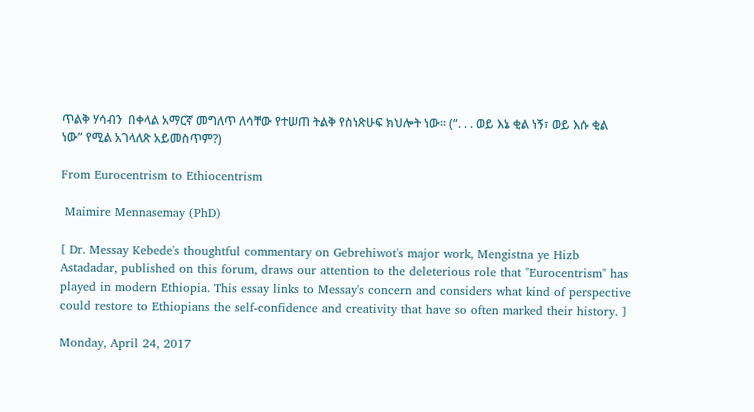ጥልቅ ሃሳብን  በቀላል አማርኛ መግለጥ ለሳቸው የተሠጠ ትልቅ የስነጽሁፍ ክህሎት ነው፡፡ (“. . . ወይ እኔ ቂል ነኝ፣ ወይ እሱ ቂል ነው” የሚል አገላለጽ አይመስጥም?)

From Eurocentrism to Ethiocentrism

 Maimire Mennasemay (PhD)

[ Dr. Messay Kebede's thoughtful commentary on Gebrehiwot's major work, Mengistna ye Hizb Astadadar, published on this forum, draws our attention to the deleterious role that "Eurocentrism" has played in modern Ethiopia. This essay links to Messay's concern and considers what kind of perspective could restore to Ethiopians the self-confidence and creativity that have so often marked their history. ]

Monday, April 24, 2017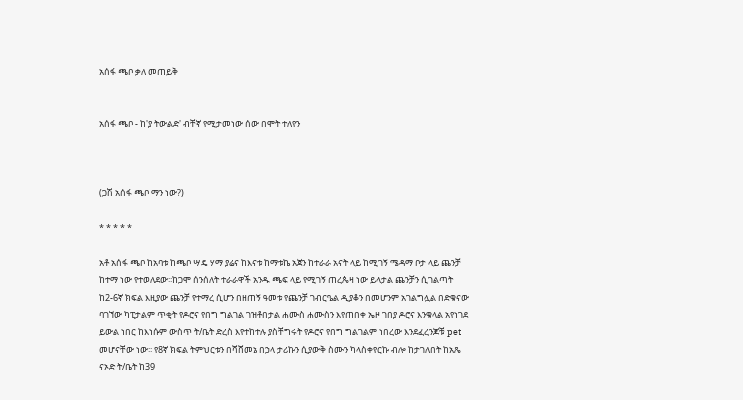አሰፋ ጫቦ ቃለ መጠይቅ


አሰፋ ጫቦ - ከ'ያ ትውልድ' ብቸኛ የሚታመነው ሰው በሞት ተለየን



(ጋሽ አሰፋ ጫቦ ማን ነው?)

* * * * *

አቶ አሰፋ ጫቦ ከአባቱ ከጫቦ ሣዴ ሃማ ያሬና ከእናቱ ከማቱኬ አጀን ከተራራ አናት ላይ ከሚገኝ ሜዳማ ቦታ ላይ ጨንቻ ከተማ ነው የተወለደው፡፡ከጋሞ ሰንሰለት ተራራዋች አንዱ ጫፍ ላይ የሚገኝ ጠረጴዛ ነው ይላታል ጨንቻን ሲገልጣት  ከ2-6ኛ ክፍል እዚያው ጨንቻ የተማረ ሲሆን በዘጠኝ ዓመቱ የጨንቻ ገብርዔል ዲያቆን በመሆንም አገልግሏል በድቁናው ባገኘው ካፒታልም ጥቂት የዶሮና የበግ ግልገል ገዝቶበታል ሐሙስ ሐሙስን እየጠበቀ ኤዞ ገበያ ዶሮና እንቁላል አየነገደ ይውል ነበር ከእነሱም ውስጥ ት/ቤት ድረስ እየተከተሉ ያስቸግሩት የዶሮና የበግ ግልገልም ነበረው እንደፈረንጆቹ pet መሆናቸው ነው፡፡ የ8ኛ ክፍል ትምህርቱን በሻሸመኔ በኃላ ታሪኩን ሲያውቅ ስሙን ካላስቀየርኩ ብሎ ከታገለበት ከአጼ ናኦድ ት/ቤት ከ39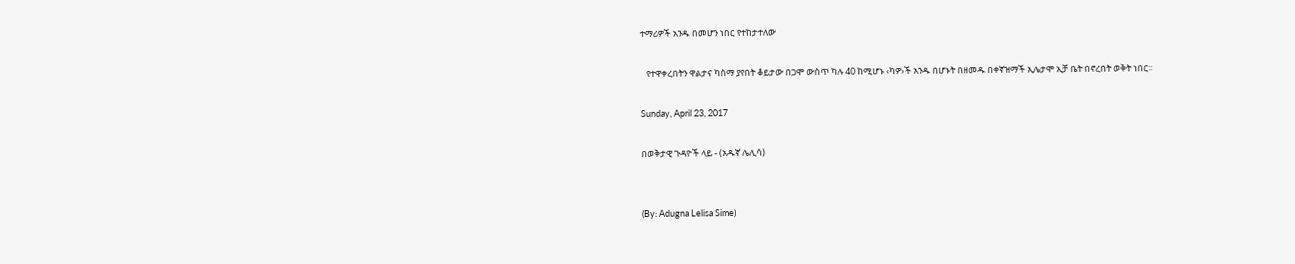ተማሪዎች አንዱ በመሆን ነበር የተከታተለው

   የተዋቀረበትን ዋልታና ካስማ ያየበት ቆይታው በጋሞ ውስጥ ካሉ 40 ከሚሆኑ ‹ካዎ›ች አንዱ በሆኑት በዘመዱ በቀኛዝማች ኢሌታሞ ኢቻ ቤት በኖረበት ወቅት ነበር፡፡

Sunday, April 23, 2017

በወቅታዊ ጉዳዮች ላይ - (አዱኛ ሌሊሳ)


(By: Adugna Lelisa Sime)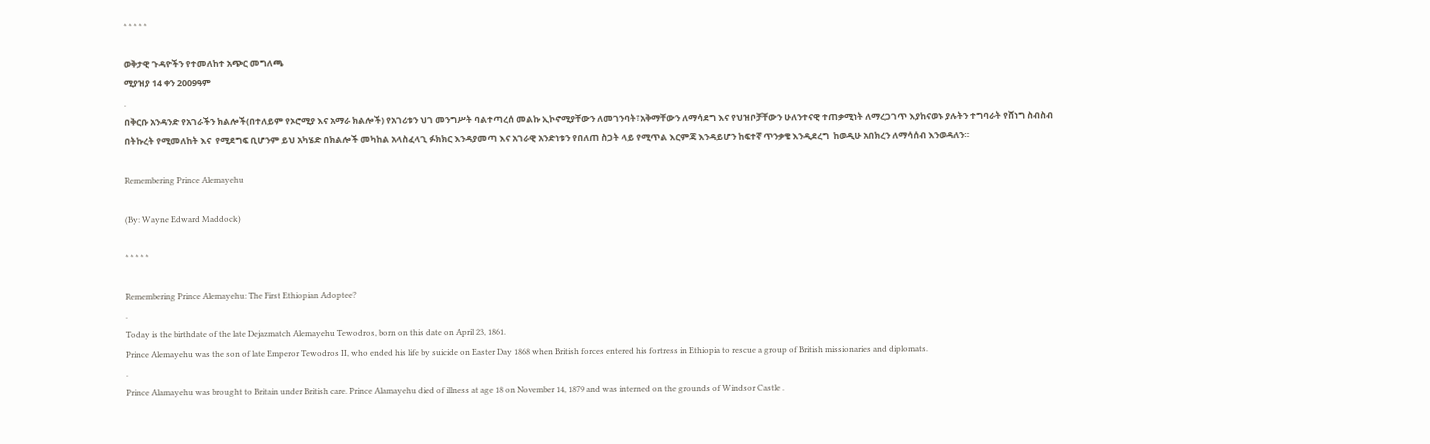* * * * *

ወቅታዊ ጉዳዮችን የተመለከተ አጭር መግለጫ
ሚያዝያ 14 ቀን 2009ዓም
.
በቅርቡ አንዳንድ የአገራችን ክልሎች(በተለይም የኦሮሚያ እና አማራ ክልሎች) የአገሪቱን ህገ መንግሥት ባልተጣረሰ መልኩ ኢኮኖሚያቸውን ለመገንባት፣አቅማቸውን ለማሳደግ እና የህዝቦቻቸውን ሁለንተናዊ ተጠቃሚነት ለማረጋገጥ እያከናወኑ ያሉትን ተግባራት የሸነግ ስብስብ በትኩረት የሚመለከት እና  የሚደግፍ ቢሆንም ይህ አካሄድ በክልሎች መካከል አላስፈላጊ ፉክክር እንዳያመጣ እና አገራዊ አንድነቱን የበለጠ ስጋት ላይ የሚጥል እርምጃ እንዳይሆን ከፍተኛ ጥንቃቄ እንዲደረግ  ከወዲሁ አበክረን ለማሳሰብ እንወዳለን።

Remembering Prince Alemayehu

(By: Wayne Edward Maddock)

* * * * *

Remembering Prince Alemayehu: The First Ethiopian Adoptee?
.
Today is the birthdate of the late Dejazmatch Alemayehu Tewodros, born on this date on April 23, 1861.
Prince Alemayehu was the son of late Emperor Tewodros II, who ended his life by suicide on Easter Day 1868 when British forces entered his fortress in Ethiopia to rescue a group of British missionaries and diplomats.
.
Prince Alamayehu was brought to Britain under British care. Prince Alamayehu died of illness at age 18 on November 14, 1879 and was interned on the grounds of Windsor Castle .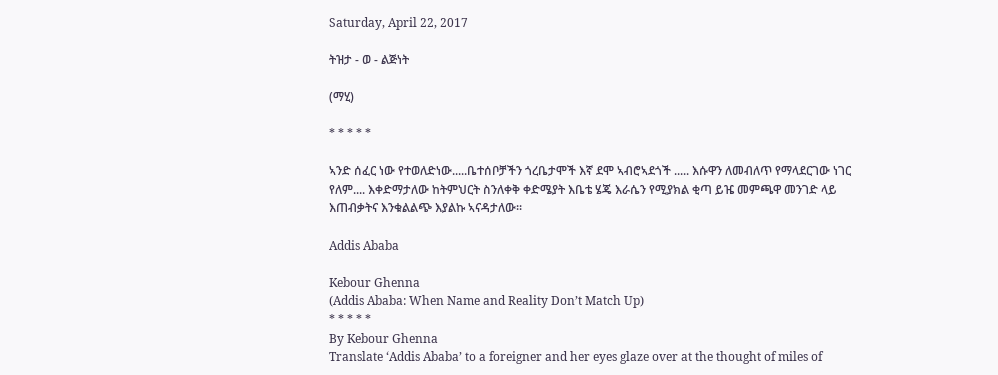Saturday, April 22, 2017

ትዝታ - ወ - ልጅነት

(ማሂ)

* * * * *

ኣንድ ሰፈር ነው የተወለድነው.....ቤተሰቦቻችን ጎረቤታሞች እኛ ደሞ ኣብሮኣደጎች ..... እሱዋን ለመብለጥ የማላደርገው ነገር የለም.... እቀድማታለው ከትምህርት ስንለቀቅ ቀድሜያት እቤቴ ሄጄ እራሴን የሚያክል ቂጣ ይዤ መምጫዋ መንገድ ላይ እጠብቃትና እንቁልልጭ እያልኩ ኣናዳታለው፡፡

Addis Ababa

Kebour Ghenna
(Addis Ababa: When Name and Reality Don’t Match Up)
* * * * *
By Kebour Ghenna
Translate ‘Addis Ababa’ to a foreigner and her eyes glaze over at the thought of miles of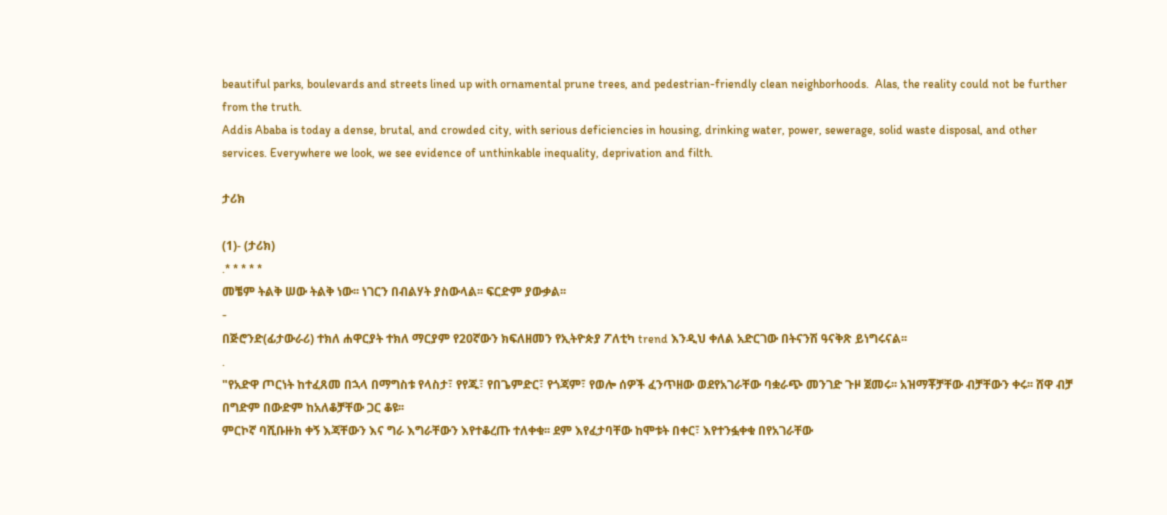beautiful parks, boulevards and streets lined up with ornamental prune trees, and pedestrian-friendly clean neighborhoods.  Alas, the reality could not be further from the truth.
Addis Ababa is today a dense, brutal, and crowded city, with serious deficiencies in housing, drinking water, power, sewerage, solid waste disposal, and other services. Everywhere we look, we see evidence of unthinkable inequality, deprivation and filth.

ታሪክ

(1)- (ታሪክ)
.* * * * *
መቼም ትልቅ ሠው ትልቅ ነው፡፡ ነገርን በብልሃት ያስውላል፡፡ ፍርድም ያውቃል፡፡
-
በጅሮንድ(ፊታውራሪ) ተክለ ሐዋርያት ተክለ ማርያም የ20ኛውን ክፍለዘመን የኢትዮጵያ ፖለቲካ trend እንዲህ ቀለል አድርገው በትናንሽ ዓናቅጽ ይነግሩናል፡፡
.
"የአድዋ ጦርነት ከተፈጸመ በኋላ በማግስቱ የላስታ፣ የየጁ፣ የበጌምድር፣ የጎጃም፣ የወሎ ሰዎች ፈንጥዘው ወደየአገራቸው ባቋራጭ መንገድ ጉዞ ጀመሩ፡፡ አዝማቾቻቸው ብቻቸውን ቀሩ፡፡ ሸዋ ብቻ በግድም በውድም ከአለቆቻቸው ጋር ቆዩ፡፡
ምርኮኛ ባሺቡዙክ ቀኝ እጃቸውን እና ግራ እግራቸውን እየተቆረጡ ተለቀቁ፡፡ ደም እየፈታባቸው ከሞቱት በቀር፣ እየተንፏቀቁ በየአገራቸው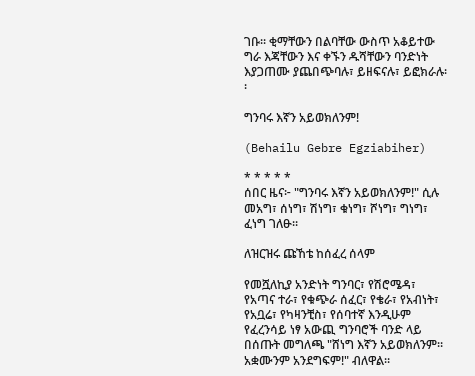ገቡ፡፡ ቂማቸውን በልባቸው ውስጥ አቆይተው ግራ እጃቸውን እና ቀኙን ዱሻቸውን ባንድነት እያጋጠሙ ያጨበጭባሉ፣ ይዘፍናሉ፣ ይፎክራሉ፡፡

ግንባሩ እኛን አይወክለንም!

(Behailu Gebre Egziabiher)

* * * * *
ሰበር ዜና፦ "ግንባሩ እኛን አይወክለንም!" ሲሉ መአግ፣ ሰነግ፣ ሽነግ፣ ቁነግ፣ ሾነግ፣ ግነግ፣ ፈነግ ገለፁ።

ለዝርዝሩ ጩኸቴ ከሰፈረ ሰላም

የመሿለኪያ አንድነት ግንባር፣ የሽሮሜዳ፣ የአጣና ተራ፣ የቁጭራ ሰፈር፣ የቄራ፣ የአብነት፣ የአቧሬ፣ የካዛንቺስ፣ የሰባተኛ እንዲሁም የፈረንሳይ ነፃ አውጪ ግንባሮች ባንድ ላይ በሰጡት መግለጫ "ሸነግ እኛን አይወክለንም። አቋሙንም አንደግፍም!" ብለዋል።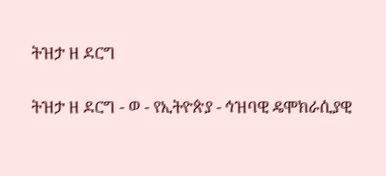ትዝታ ዘ ደርግ

ትዝታ ዘ ደርግ - ወ - የኢትዮጵያ - ኅዝባዊ ዴሞክራሲያዊ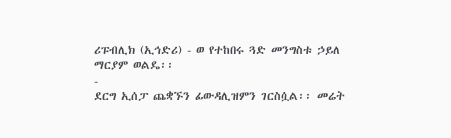ሪፑብሊክ (ኢኅድሪ) - ወ የተከበሩ ጓድ መንግስቱ ኃይለ ማርያም ወልዴ፡፡
-
ደርግ ኢሰፓ ጨቋኙን ፊውዳሊዝምን ገርስሷል፡፡ መሬት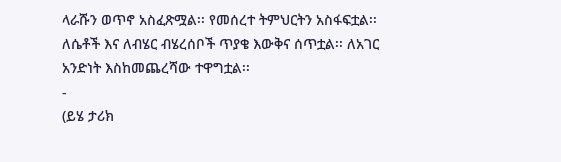ላራሹን ወጥኖ አስፈጽሟል፡፡ የመሰረተ ትምህርትን አስፋፍቷል፡፡ ለሴቶች እና ለብሄር ብሄረሰቦች ጥያቄ እውቅና ሰጥቷል፡፡ ለአገር አንድነት እስከመጨረሻው ተዋግቷል፡፡
-
(ይሄ ታሪክ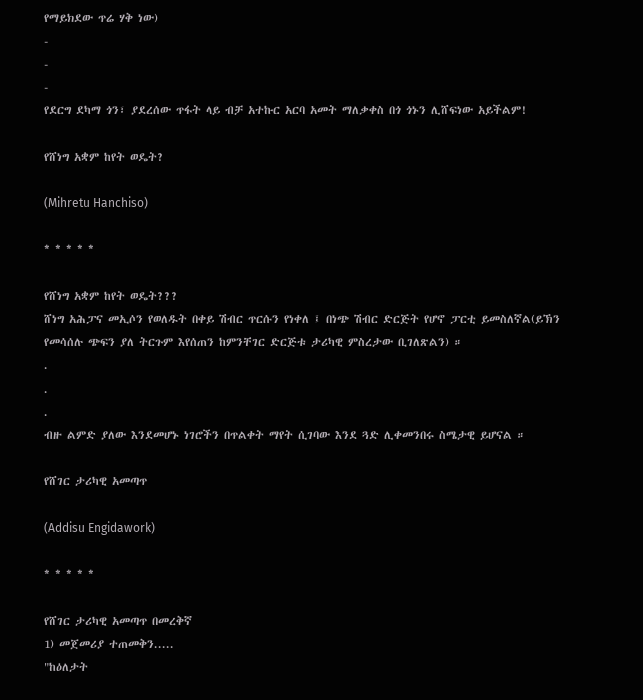የማይክደው ጥሬ ሃቅ ነው)
-
-
-
የደርግ ደካማ ጎን፣ ያደረሰው ጥፋት ላይ ብቻ አተኩር አርባ አመት ማለቃቀስ በጎ ጎኑን ሊሸፍነው አይችልም!

የሸነግ አቋም ከየት ወዴት?

(Mihretu Hanchiso)

* * * * *

የሸነግ አቋም ከየት ወዴት???
ሸነግ አሕፓና መኢሶን የወለዱት በቀይ ሽብር ጥርሱን የነቀለ ፤ በነጭ ሽብር ድርጅት የሆኖ ፓርቲ ይመስለኛል(ይኽን የመሳሰሉ ጭፍን ያለ ትርጉም እየሰጠን ከምንቸገር ድርጅቱ ታሪካዊ ምስረታው ቢገለጽልን) ።
.
.
.
ብዙ ልምድ ያለው እንደመሆኑ ነገሮችን በጥልቀት ማየት ሲገባው እንደ ጓድ ሊቀመንበሩ ስሜታዊ ይሆናል ።

የሸገር ታሪካዊ አመጣጥ

(Addisu Engidawork)

* * * * *

የሸገር ታሪካዊ አመጣጥ በመረቅኛ
1) መጀመሪያ ተጠመቅን.....
"ከዕለታት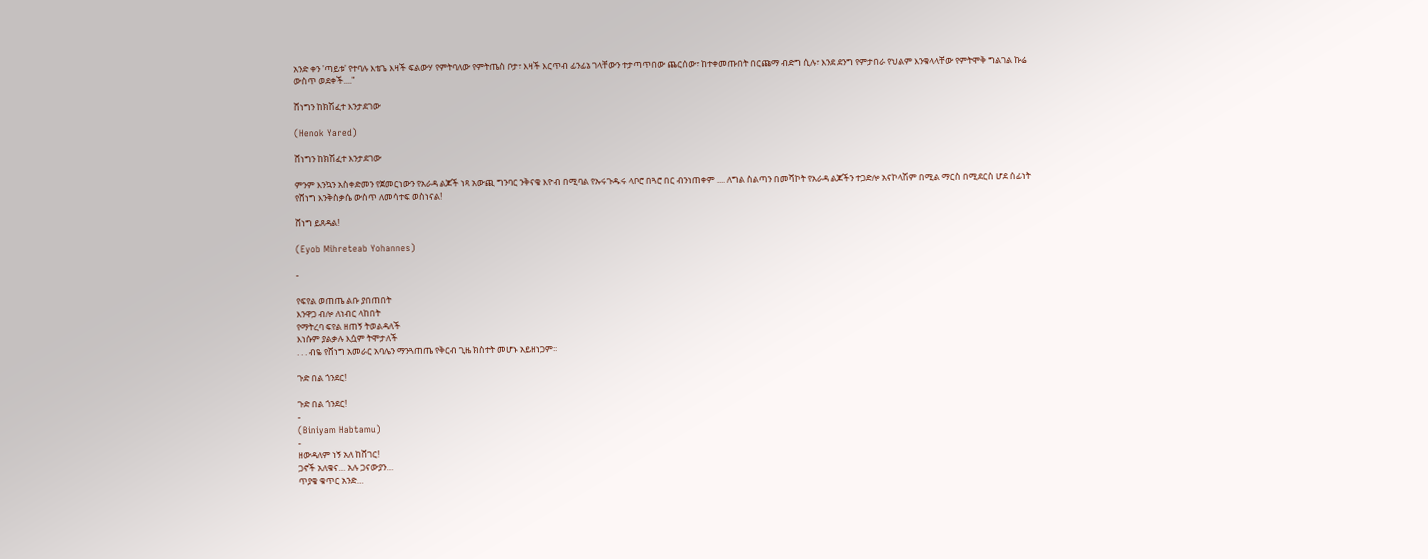አንድ ቀን 'ጣይቱ' የተባሉ እቴጌ እዛች ፍልውሃ የምትባለው የምትጤስ ቦታ፣ እዛች እርጥብ ፊንፊኔ ገላቸውን ተታጣጥበው ጨርሰው፣ ከተቀመጡበት በርጩማ ብድግ ሲሉ፣ እንደ ደንግ የምታበራ የህልም እንቁላላቸው የምትሞቅ ግልገል ኩሬ ውስጥ ወደቀች...."

ሸነግን ከክሽፈተ እንታደገው

(Henok Yared)

ሸነግን ከክሽፈተ እንታደገው

ምንም እንኳን አስቀድመን የጀመርነውን የአራዳ ልጆች ነጻ አውጪ ግንባር ንቅናቄ እዮብ በሚባል የኡሩጉዱሩ ላቦሮ በጓሮ በር ብንነጠቀም .... ለግል ስልጣን በመሻኮት የአራዳ ልጆችን ተጋድሎ አናኮላሽም በሚል ማርስ በሚደርስ ሆደ ሰፊነት የሸነግ እንቅስቃሴ ውስጥ ለመሳተፍ ወስነናል!

ሸነግ ይጸዳል!

(Eyob Mihreteab Yohannes)

-

የፍየል ወጠጤ ልቡ ያበጠበት
እንዋጋ ብሎ ለነብር ላከበት
የማትረባ ፍየል ዘጠኝ ትወልዳለች
እነሱም ያልቃሉ እሷም ትሞታለች
. . . ብዬ የሸነግ አመራር አባሌን ማንጓጠጤ የቅርብ ጊዜ ክስተት መሆኑ አይዘነጋም፡፡

ጉድ በል ጎንደር!

ጉድ በል ጎንደር!
-
(Biniyam Habtamu)
-
ዘውዳለም ነኝ አለ ከሸገር!
ጋኖች አለቁና… አሉ ጋናውያን…
ጥያቄ ቁጥር አንድ…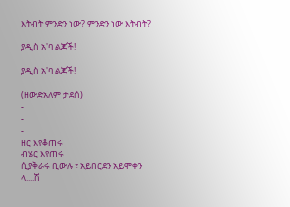እትብት ምንድን ነው? ምንድን ነው እትብት?

ያዲስ አ'ባ ልጆች!

ያዲስ አ'ባ ልጆች!

(ዘውድአለም ታደሰ)
-
-
-
ዘር እየቆጠሩ
ብሄር እየጠሩ
ሲያቅራሩ ቢውሉ ፣ አይበርደን አይሞቀን
ላ....ሽ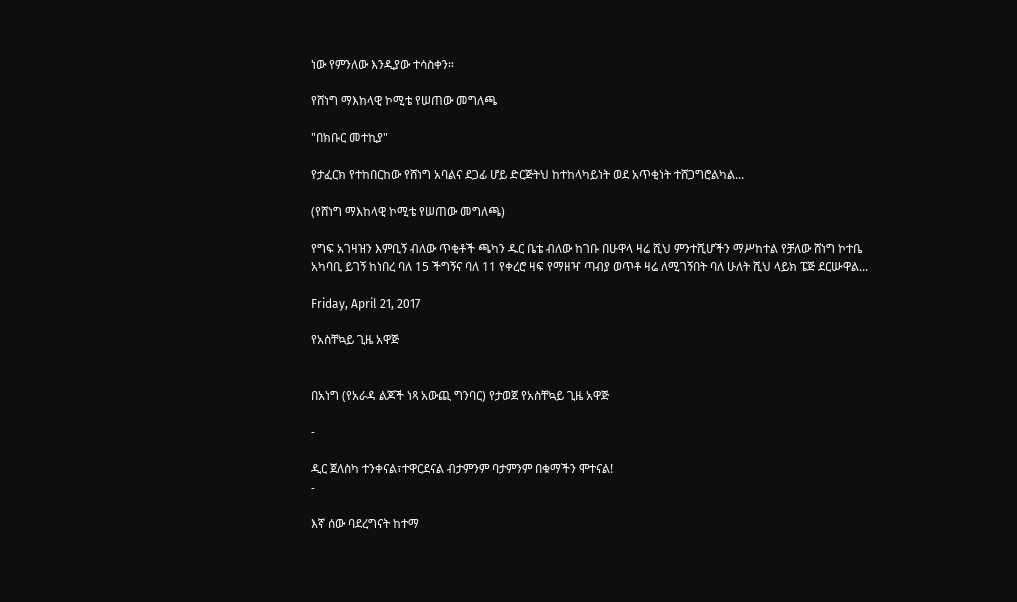ነው የምንለው እንዲያው ተሳስቀን።

የሸነግ ማእከላዊ ኮሚቴ የሠጠው መግለጫ

"በክቡር መተኪያ"

የታፈርክ የተከበርከው የሸነግ አባልና ደጋፊ ሆይ ድርጅትህ ከተከላካይነት ወደ አጥቂነት ተሸጋግሮልካል...

(የሸነግ ማእከላዊ ኮሚቴ የሠጠው መግለጫ)

የግፍ አገዛዝን እምቢኝ ብለው ጥቂቶች ጫካን ዱር ቤቴ ብለው ከገቡ በሁዋላ ዛሬ ሺህ ምንተሺሆችን ማሥከተል የቻለው ሸነግ ኮተቤ አካባቢ ይገኝ ከነበረ ባለ 15 ችግኝና ባለ 11 የቀረሮ ዛፍ የማዘዣ ጣብያ ወጥቶ ዛሬ ለሚገኝበት ባለ ሁለት ሺህ ላይክ ፔጅ ደርሡዋል...

Friday, April 21, 2017

የአስቸኳይ ጊዜ አዋጅ


በአነግ (የአራዳ ልጆች ነጻ አውጪ ግንባር) የታወጀ የአስቸኳይ ጊዜ አዋጅ

-

ዲር ጀለስካ ተንቀናል፣ተዋርደናል ብታምንም ባታምንም በቁማችን ሞተናል!
-

እኛ ሰው ባደረግናት ከተማ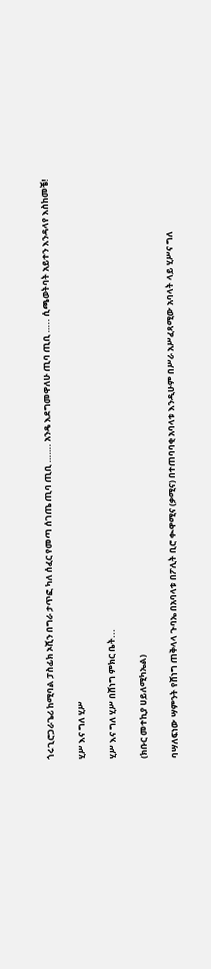ጎሩጊሮጋራጌሪ ከሚባል ፓስፊክ ኦሺን በግራ ታጥፎ ካለ ሰፈር የመጣ ሰገጤ ጢባ ጢቢ ……. አንዴ እደግመዋለሁ ጢባ ጢቢ ….. ሲጫወትባት አይተን እንዳላየ እስከመቼ!

ሂሥ እና ግለ ሂሥ

ሂሥ እና ግለ ሂሥ በሸነግ ምክር ቤት...

(ክቡር መተኪያ ሀይለሚካኤል)

ባሣለፍነው ሣምንት የሸነግ ጠቅላላ ጉባኤ በአባላቱ በፖሊት ቢሮ ቊዋሚና (ቃሚና) በተጠባባቂ አባላቱ እንዲሁም በሥራ አሥፈጻሚው አባላት ላይ ሂሥና ግለ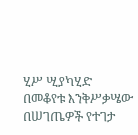ሂሥ ሢያካሂድ በመቆየቱ እንቅሥቃሤው በሠገጤዎች የተገታ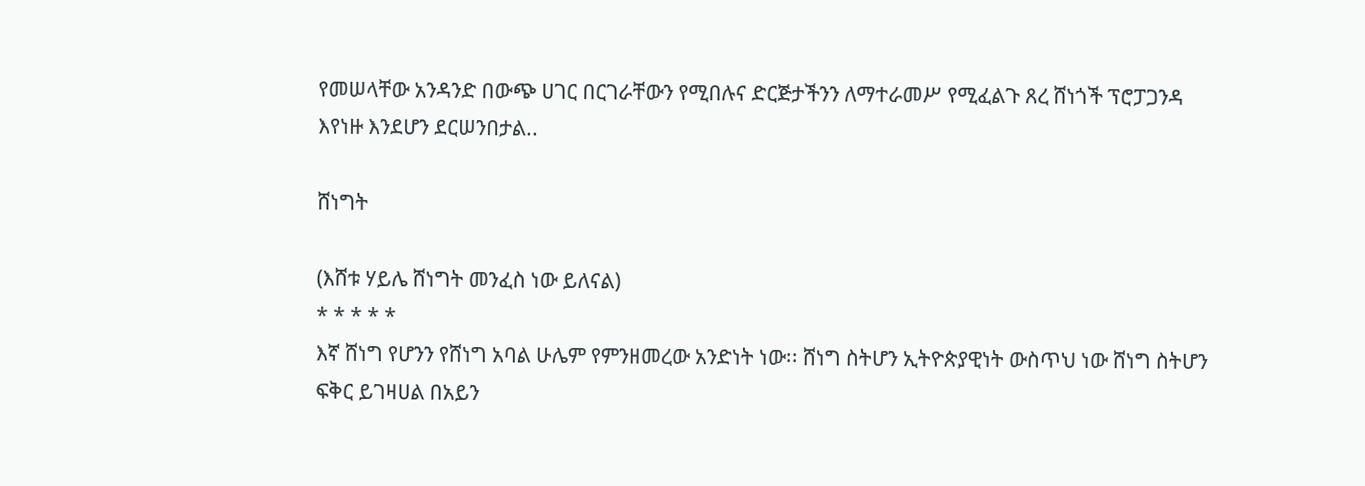የመሠላቸው አንዳንድ በውጭ ሀገር በርገራቸውን የሚበሉና ድርጅታችንን ለማተራመሥ የሚፈልጉ ጸረ ሸነጎች ፕሮፓጋንዳ እየነዙ እንደሆን ደርሠንበታል..

ሸነግት

(እሸቱ ሃይሌ ሸነግት መንፈስ ነው ይለናል)
* * * * *
እኛ ሸነግ የሆንን የሸነግ አባል ሁሌም የምንዘመረው አንድነት ነው፡፡ ሸነግ ስትሆን ኢትዮጵያዊነት ውስጥህ ነው ሸነግ ስትሆን ፍቅር ይገዛሀል በአይን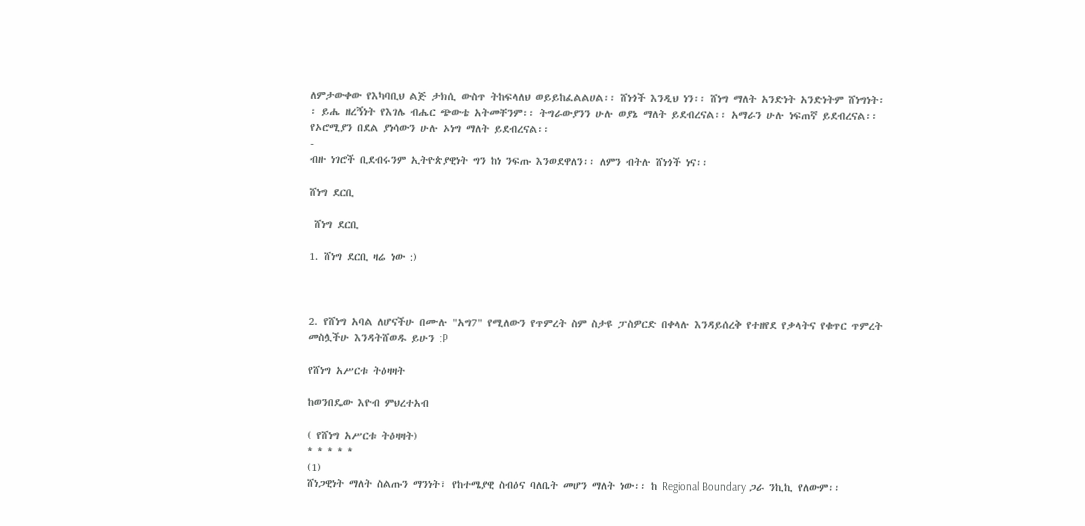ለምታውቀው የእካባቢህ ልጅ ታክሲ ውስጥ ትከፍላለህ ወይይከፈልልሀል፡፡ ሸነጎች እንዲህ ነን፡፡ ሸነግ ማለት አንድነት አንድነትም ሸነግነት፡፡ ይሔ ዘረኝነት የእገሌ ብሔር ጭውቴ አትመቸንም፡፡ ትግራውያንን ሁሉ ወያኔ ማለት ይደብረናል፡፡ አማራን ሁሉ ነፍጠኛ ይደብረናል፡፡ የኦሮሚያን በደል ያነሳውን ሁሉ ኦነግ ማለት ይደብረናል፡፡
-
ብዙ ነገሮች ቢደብሩንም ኢትዮጵያዊነት ግን ከነ ንፍጡ እንወደዋለን፡፡ ለምን ብትሉ ሸነጎች ነና፡፡

ሸነግ ደርቢ

 ሸነግ ደርቢ

1. ሸነግ ደርቢ ዛሬ ነው :)



2. የሸነግ አባል ለሆናችሁ በሙሉ "አግ7" የሚለውን የጥምረት ስም ስታዩ ፓስዎርድ በቀላሉ እንዳይሰረቅ የተዘየደ የቃላትና የቁጥር ጥምረት መስሏችሁ እንዳትሸወዱ ይሁን :P

የሸነግ አሥርቱ ትዕዛዛት

ከወንበዴው እዮብ ምህረተአብ

( የሸነግ አሥርቱ ትዕዛዛት)
* * * * *
(1)
ሸነጋዊነት ማለት ስልጡን ማንነት፣ የከተሜያዊ ስብዕና ባለቤት መሆን ማለት ነው፡፡ ከ Regional Boundary ጋራ ንኪኪ የለውም፡፡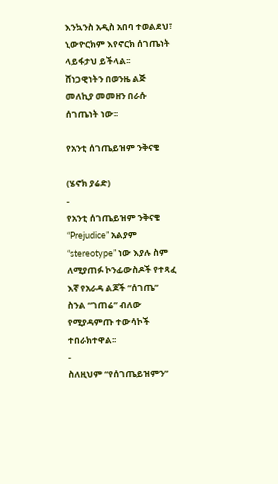እንኳንስ አዲስ አበባ ተወልደህ፣ ኒውዮርክም እየኖርክ ሰገጤነት ላይፋታህ ይችላል፡፡
ሸነጋዊነትን በወንዜ ልጅ መለኪያ መመዘን በራሱ ሰገጤነት ነው፡፡

የአንቲ ሰገጤይዝም ንቅናቄ

(ሄኖክ ያሬድ)
-
የአንቲ ሰገጤይዝም ንቅናቄ “Prejudice” አልያም “stereotype” ነው እያሉ ስም ለሚያጠፉ ኮንፊውስዶች የተጻፈ እኛ የአራዳ ልጆች “ሰገጤ” ስንል “ገጠሬ” ብለው የሚያዳምጡ ተውሳኮች ተበራክተዋል፡፡
-
ስለዚህም “የሰገጤይዝምን”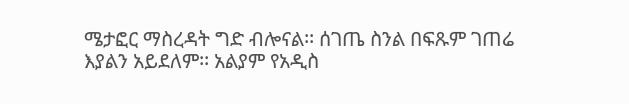ሜታፎር ማስረዳት ግድ ብሎናል፡፡ ሰገጤ ስንል በፍጹም ገጠሬ እያልን አይደለም፡፡ አልያም የአዲስ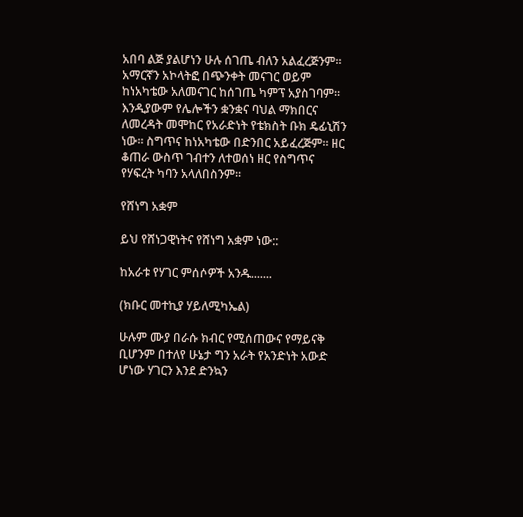አበባ ልጅ ያልሆነን ሁሉ ሰገጤ ብለን አልፈረጅንም፡፡ አማርኛን አኮላትፎ በጭንቀት መናገር ወይም ከነአካቴው አለመናገር ከሰገጤ ካምፕ አያስገባም፡፡ እንዲያውም የሌሎችን ቋንቋና ባህል ማክበርና ለመረዳት መሞከር የአራድነት የቴክስት ቡክ ዴፊኒሽን ነው፡፡ ስግጥና ከነአካቴው በድንበር አይፈረጅም፡፡ ዘር ቆጠራ ውስጥ ገብተን ለተወሰነ ዘር የስግጥና የሃፍረት ካባን አላለበስንም፡፡

የሸነግ አቋም

ይህ የሸነጋዊነትና የሸነግ አቋም ነው::

ከአራቱ የሃገር ምሰሶዎች አንዱ.......

(ክቡር መተኪያ ሃይለሚካኤል)

ሁሉም ሙያ በራሱ ክብር የሚሰጠውና የማይናቅ ቢሆንም በተለየ ሁኔታ ግን አራት የአንድነት አውድ ሆነው ሃገርን እንደ ድንኳን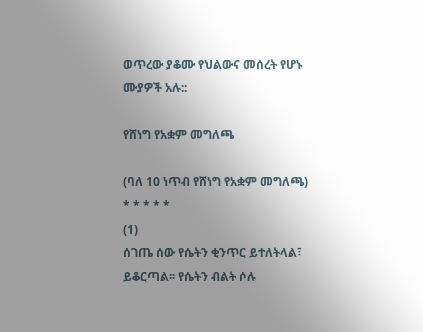ወጥረው ያቆሙ የህልውና መሰረት የሆኑ ሙያዎች አሉ::

የሸነግ የአቋም መግለጫ

(ባለ 10 ነጥብ የሸነግ የአቋም መግለጫ)
* * * * *
(1)
ሰገጤ ሰው የሴትን ቂንጥር ይተለትላል፣ ይቆርጣል፡፡ የሴትን ብልት ሶሉ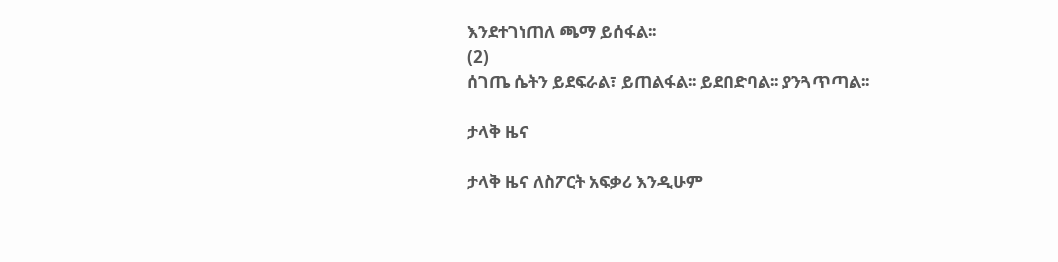እንደተገነጠለ ጫማ ይሰፋል፡፡
(2)
ሰገጤ ሴትን ይደፍራል፣ ይጠልፋል፡፡ ይደበድባል፡፡ ያንጓጥጣል፡፡

ታላቅ ዜና

ታላቅ ዜና ለስፖርት አፍቃሪ እንዲሁም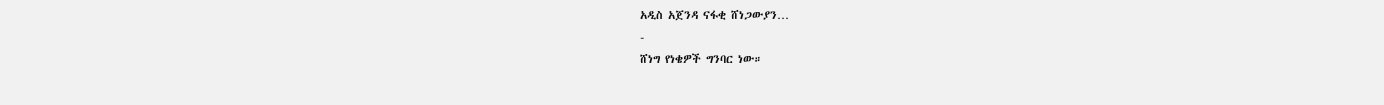አዲስ አጀንዳ ናፋቂ ሸነጋውያን…
-
ሸነግ የነቄዎች ግንባር ነው።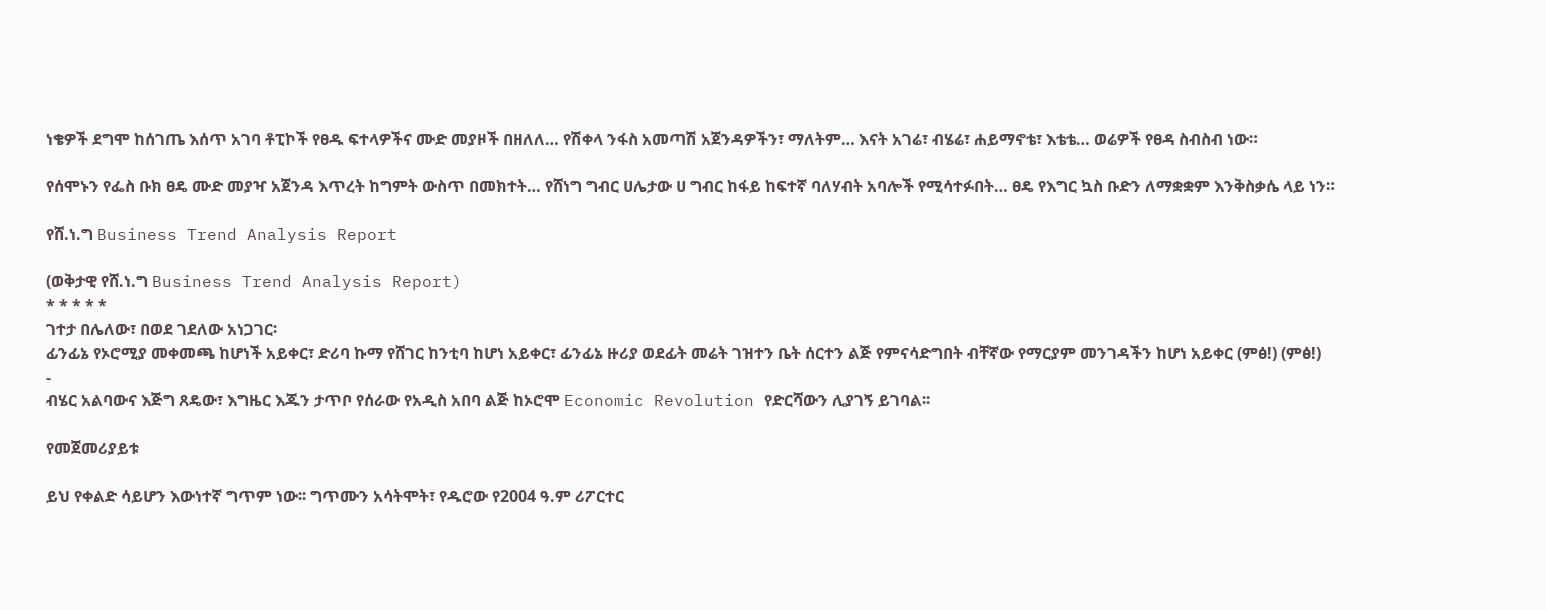ነቄዎች ደግሞ ከሰገጤ እሰጥ አገባ ቶፒኮች የፀዱ ፍተላዎችና ሙድ መያዞች በዘለለ… የሽቀላ ንፋስ አመጣሽ አጀንዳዎችን፣ ማለትም… እናት አገሬ፣ ብሄሬ፣ ሐይማኖቴ፣ እቴቴ… ወሬዎች የፀዳ ስብስብ ነው።

የሰሞኑን የፌስ ቡክ ፀዴ ሙድ መያዣ አጀንዳ እጥረት ከግምት ውስጥ በመክተት… የሸነግ ግብር ሀሌታው ሀ ግብር ከፋይ ከፍተኛ ባለሃብት አባሎች የሚሳተፉበት… ፀዴ የእግር ኳስ ቡድን ለማቋቋም እንቅስቃሴ ላይ ነን።

የሸ.ነ.ግ Business Trend Analysis Report

(ወቅታዊ የሸ.ነ.ግ Business Trend Analysis Report)
* * * * *
ገተታ በሌለው፣ በወደ ገደለው አነጋገር፡
ፊንፊኔ የኦሮሚያ መቀመጫ ከሆነች አይቀር፣ ድሪባ ኩማ የሸገር ከንቲባ ከሆነ አይቀር፣ ፊንፊኔ ዙሪያ ወደፊት መሬት ገዝተን ቤት ሰርተን ልጅ የምናሳድግበት ብቸኛው የማርያም መንገዳችን ከሆነ አይቀር (ምፅ!) (ምፅ!)
-
ብሄር አልባውና እጅግ ጸዴው፣ እግዜር እጁን ታጥቦ የሰራው የአዲስ አበባ ልጅ ከኦሮሞ Economic Revolution የድርሻውን ሊያገኝ ይገባል፡፡

የመጀመሪያይቱ

ይህ የቀልድ ሳይሆን እውነተኛ ግጥም ነው፡፡ ግጥሙን አሳትሞት፣ የዱሮው የ2004 ዓ.ም ሪፖርተር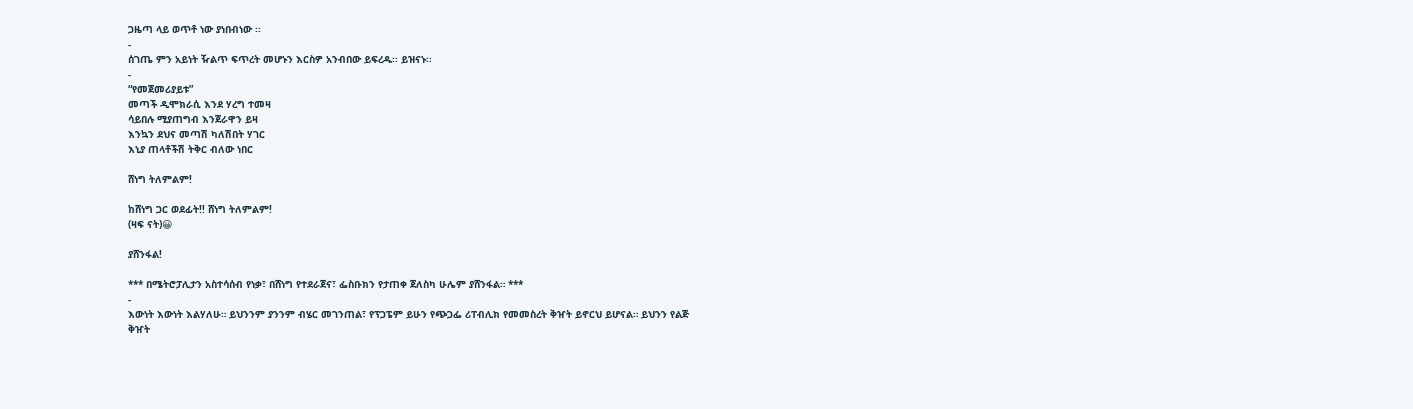ጋዜጣ ላይ ወጥቶ ነው ያነበብነው ፡፡
-
ሰገጤ ምን አይነት ዥልጥ ፍጥረት መሆኑን እርስዎ አንብበው ይፍረዱ፡፡ ይዝናኑ፡፡
-
“የመጀመሪያይቱ”
መጣች ዲሞክራሲ እንደ ሃረግ ተመዛ
ሳይበሉ ሚያጠግብ እንጀራዋን ይዛ
እንኳን ደህና መጣሽ ካለሽበት ሃገር
እኒያ ጠላቶችሽ ትቅር ብለው ነበር

ሸነግ ትለምልም!

ከሸነግ ጋር ወደፊት!! ሸነግ ትለምልም!
(ዛፍ ናት)😀

ያሸንፋል!

*** በሜትሮፓሊታን አስተሳሰብ የነቃ፣ በሸነግ የተደራጀና፣ ፌስቡክን የታጠቀ ጀለስካ ሁሌም ያሸንፋል። ***
-
እውነት እውነት እልሃለሁ። ይህንንም ያንንም ብሄር መገንጠል፣ የፕጋፔም ይሁን የጭጋፌ ሪፐብሊክ የመመስረት ቅዠት ይኖርህ ይሆናል። ይህንን የልጅ ቅዠት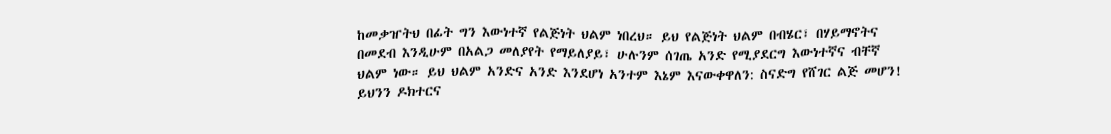ከመቃዠትህ በፊት ግን እውነተኛ የልጅነት ህልም ነበረህ። ይህ የልጅነት ህልም በብሄር፣ በሃይማኖትና በመደብ እንዲሁም በአልጋ መለያየት የማይለያይ፣ ሁሉንም ሰገጤ አንድ የሚያደርግ እውነተኛና ብቸኛ ህልም ነው። ይህ ህልም አንድና አንድ እንደሆነ አንተም እኔም እናውቀዋለን: ስናድግ የሸገር ልጅ መሆን! ይህንን ዶክተርና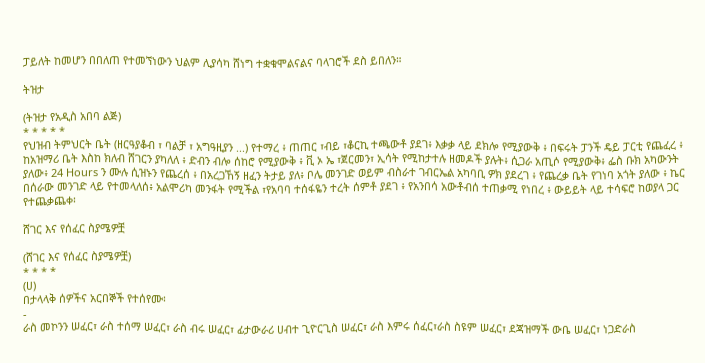ፓይለት ከመሆን በበለጠ የተመኘነውን ህልም ሊያሳካ ሸነግ ተቋቁሞልናልና ባላገሮች ደስ ይበለን።

ትዝታ

(ትዝታ የአዲስ አበባ ልጅ)
* * * * *
የህዝብ ትምህርት ቤት (ዘርዓያቆብ ፣ ባልቻ ፣ አግዓዚያን ...) የተማረ ፥ ጠጠር ፣ብይ ፣ቆርኪ ተጫውቶ ያደገ፥ እቃቃ ላይ ደክሎ የሚያውቅ ፥ በፍሩት ፓንች ዴይ ፓርቲ የጨፈረ ፥ ከአዝማሪ ቤት እስከ ክለብ ሸገርን ያካለለ ፥ ድብን ብሎ ሰከሮ የሚያውቅ ፥ ቪ ኦ ኤ ፣ጀርመን፣ ኢሳት የሚከታተሉ ዘመዶች ያሉት፥ ሲጋራ አጢሶ የሚያውቅ፥ ፌስ ቡክ አካውንት ያለው፥ 24 Hours ን ሙሉ ሲዝኑን የጨረሰ ፥ በአረጋኸኝ ዘፈን ትታይ ያለ፥ ቦሌ መንገድ ወይም ብስራተ ገብርኤል አካባቢ ዎክ ያደረገ ፥ የጨረቃ ቤት የገነባ አጎት ያለው ፥ ኬር በሰራው መንገድ ላይ የተመላለሰ፥ አልሞሪካ መንፋት የሚችል ፣የአባባ ተሰፋዬን ተረት ሰምቶ ያደገ ፥ የአንበሳ አውቶብሰ ተጠቃሚ የነበረ ፥ ውይይት ላይ ተሳፍሮ ከወያላ ጋር የተጨቃጨቀ፡

ሸገር እና የሰፈር ስያሜዎቿ

(ሸገር እና የሰፈር ስያሜዎቿ)
* * * *
(ሀ)
በታላላቅ ሰዎችና አርበኞች የተሰየሙ፡
-
ራስ መኮንን ሠፈር፣ ራስ ተሰማ ሠፈር፣ ራስ ብሩ ሠፈር፣ ፊታውራሪ ሀብተ ጊዮርጊስ ሠፈር፣ ራስ እምሩ ሰፈር፣ራስ ስዩም ሠፈር፣ ደጃዝማች ውቤ ሠፈር፣ ነጋድራስ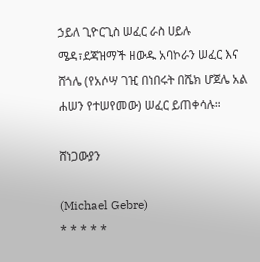ኃይለ ጊዮርጊስ ሠፈር ራስ ሀይሉ ሜዳ፣ደጃዝማች ዘውዱ አባኮራን ሠፈር እና ሸጎሌ (የአሶሣ ገዢ በነበሩት በሼክ ሆጀሌ አል ሐሠን የተሠየመው) ሠፈር ይጠቀሳሉ።

ሸነጋውያን

(Michael Gebre)
* * * * *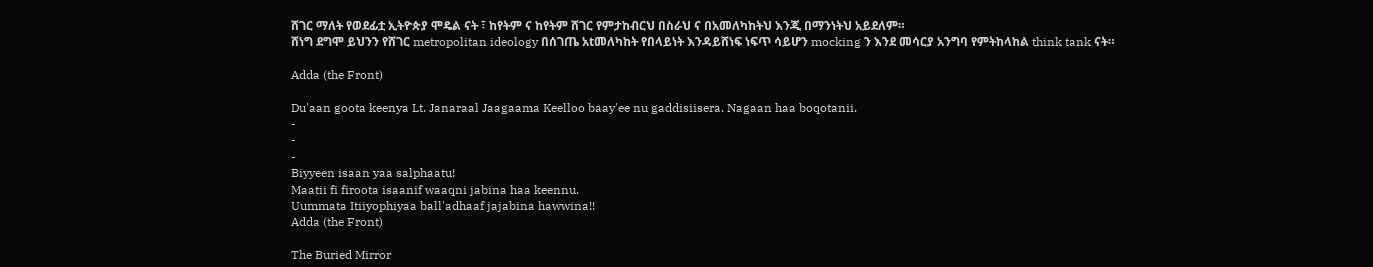ሸገር ማለት የወደፊቷ ኢትዮጵያ ሞዴል ናት ፣ ከየትም ና ከየትም ሸገር የምታከብርህ በስራህ ና በአመለካከትህ እንጂ በማንነትህ አይደለም።
ሸነግ ደግሞ ይህንን የሸገር metropolitan ideology በሰገጤ አtመለካከት የበላይነት እንዳይሸነፍ ነፍጥ ሳይሆን mocking ን እንደ መሳርያ አንግባ የምትከላከል think tank ናት።

Adda (the Front)

Du'aan goota keenya Lt. Janaraal Jaagaama Keelloo baay'ee nu gaddisiisera. Nagaan haa boqotanii.
-
-
-
Biyyeen isaan yaa salphaatu!
Maatii fi firoota isaanif waaqni jabina haa keennu.
Uummata Itiiyophiyaa ball'adhaaf jajabina hawwina!!
Adda (the Front)

The Buried Mirror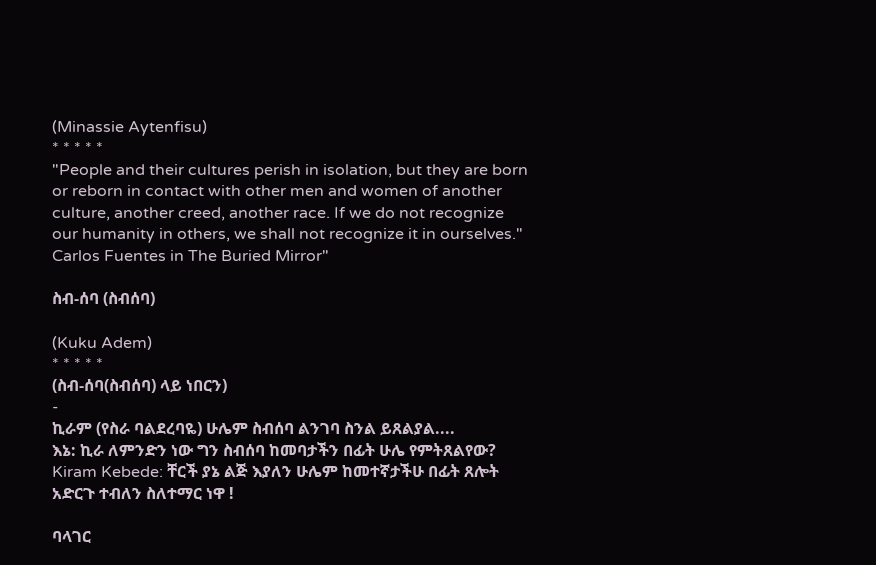(Minassie Aytenfisu)
* * * * *
"People and their cultures perish in isolation, but they are born or reborn in contact with other men and women of another culture, another creed, another race. If we do not recognize our humanity in others, we shall not recognize it in ourselves." Carlos Fuentes in The Buried Mirror"

ስብ-ሰባ (ስብሰባ)

(Kuku Adem)
* * * * *
(ስብ-ሰባ(ስብሰባ) ላይ ነበርን)
-
ኪራም (የስራ ባልደረባዬ) ሁሌም ስብሰባ ልንገባ ስንል ይጸልያል....
እኔ: ኪራ ለምንድን ነው ግን ስብሰባ ከመባታችን በፊት ሁሌ የምትጸልየው?
Kiram Kebede: ቸርች ያኔ ልጅ እያለን ሁሌም ከመተኛታችሁ በፊት ጸሎት አድርጉ ተብለን ስለተማር ነዋ !

ባላገር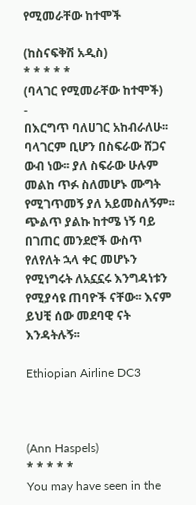የሚመራቸው ከተሞች

(ከስናፍቅሽ አዲስ)
* * * * *
(ባላገር የሚመራቸው ከተሞች)
-
በእርግጥ ባለሀገር አከብራለሁ፡፡ ባላገርም ቢሆን በስፍራው ሸጋና ውብ ነው፡፡ ያለ ስፍራው ሁሉም መልከ ጥፉ ስለመሆኑ ሙግት የሚገጥመኝ ያለ አይመስለኝም፡፡ ጭልጥ ያልኩ ከተሜ ነኝ ባይ በገጠር መንደሮች ውስጥ የለየለት ኋላ ቀር መሆኑን የሚነግሩት ለአኗኗሩ እንግዳነቱን የሚያሳዩ ጠባዮች ናቸው፡፡ እናም ይህቺ ሰው መደባዊ ናት እንዳትሉኝ፡፡

Ethiopian Airline DC3



(Ann Haspels)
* * * * *
You may have seen in the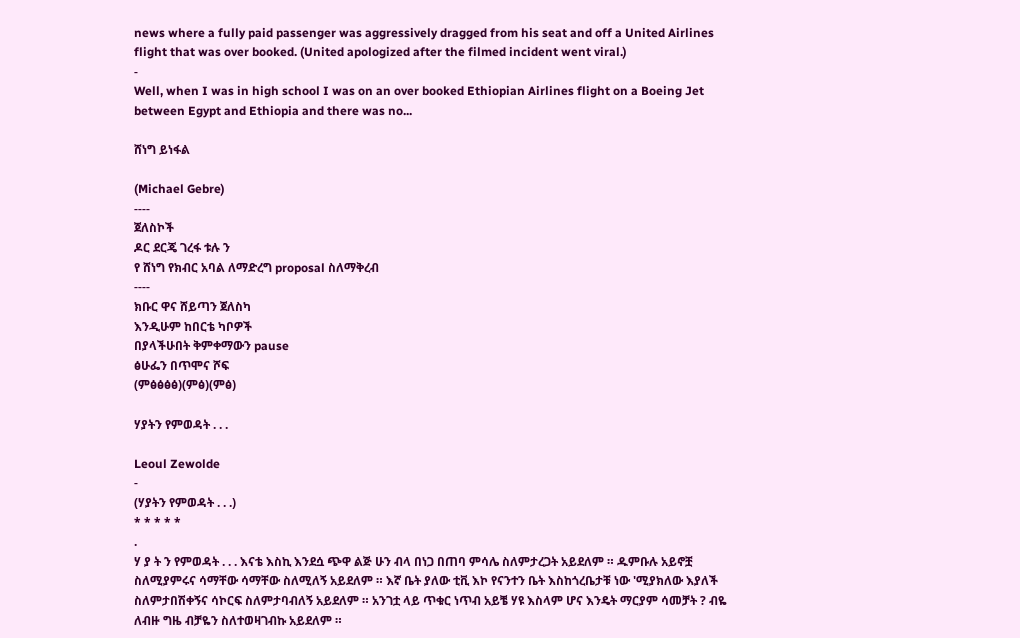news where a fully paid passenger was aggressively dragged from his seat and off a United Airlines flight that was over booked. (United apologized after the filmed incident went viral.)
-
Well, when I was in high school I was on an over booked Ethiopian Airlines flight on a Boeing Jet between Egypt and Ethiopia and there was no...

ሸነግ ይነፋል

(Michael Gebre)
----
ጀለስኮች
ዶር ደርጄ ገረፋ ቱሉ ን
የ ሸነግ የክብር አባል ለማድረግ proposal ስለማቅረብ
----
ክቡር ዋና ሸይጣን ጀለስካ
እንዲሁም ከበርቴ ካቦዎች
በያላችሁበት ቅምቀማውን pause
ፅሁፌን በጥሞና ሾፍ
(ምፅፅፅፅ)(ምፅ)(ምፅ)

ሃያትን የምወዳት . . .

Leoul Zewolde
-
(ሃያትን የምወዳት . . .)
* * * * *
.
ሃ ያ ት ን የምወዳት . . . እናቴ እስኪ እንደሷ ጭዋ ልጅ ሁን ብላ በነጋ በጠባ ምሳሌ ስለምታረጋት አይደለም ። ዱምቡሉ አይኖቿ ስለሚያምሩና ሳማቸው ሳማቸው ስለሚለኝ አይደለም ። እኛ ቤት ያለው ቲቪ እኮ የናንተን ቤት እስከጎረቤታቹ ነው 'ሚያክለው እያለች ስለምታበሽቀኝና ሳኮርፍ ስለምታባብለኝ አይደለም ። አንገቷ ላይ ጥቁር ነጥብ አይቼ ሃዩ እስላም ሆና እንዴት ማርያም ሳመቻት ? ብዬ ለብዙ ግዜ ብቻዬን ስለተወዛገብኩ አይደለም ።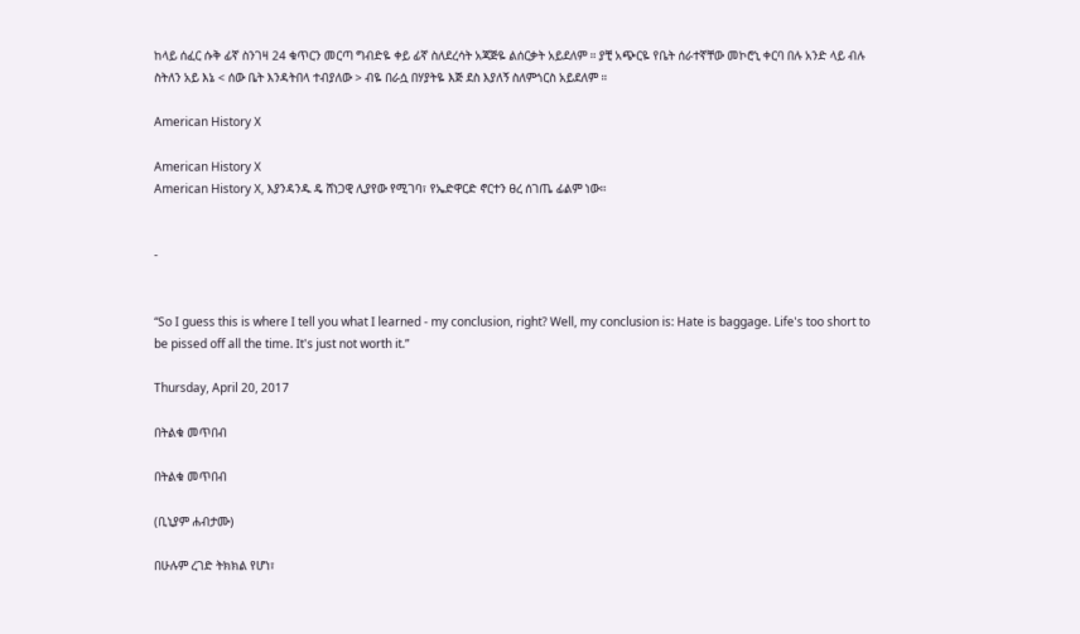ከላይ ሰፈር ሱቅ ፊኛ ስንገዛ 24 ቁጥርን መርጣ ግብድዬ ቀይ ፊኛ ስለደረሳት አጃጅዬ ልሰርቃት አይደለም ። ያቺ አጭርዬ የቤት ሰራተኛቸው መኮሮኒ ቀርባ በሉ አንድ ላይ ብሉ ስትለን አይ እኔ < ሰው ቤት እንዳትበላ ተብያለው > ብዬ በራሷ በሃያትዬ እጅ ደስ እያለኝ ስለምጎርስ አይደለም ።

American History X

American History X
American History X, እያንዳንዱ ዴ ሸነጋዊ ሊያየው የሚገባ፣ የኤድዋርድ ኖርተን ፀረ ሰገጤ ፊልም ነው፡፡


-


“So I guess this is where I tell you what I learned - my conclusion, right? Well, my conclusion is: Hate is baggage. Life's too short to be pissed off all the time. It's just not worth it.”

Thursday, April 20, 2017

በትልቁ መጥበብ

በትልቁ መጥበብ

(ቢኒያም ሐብታሙ)

በሁሉም ረገድ ትክክል የሆነ፣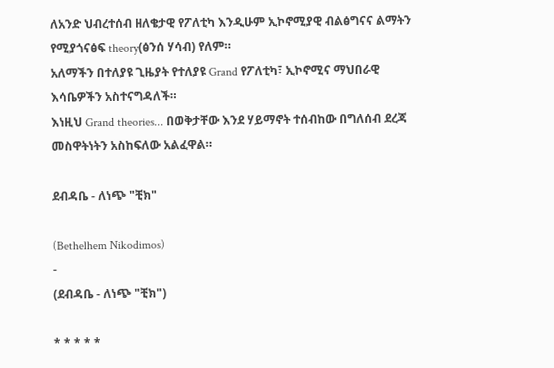ለአንድ ህብረተሰብ ዘለቄታዊ የፖለቲካ እንዲሁም ኢኮኖሚያዊ ብልፅግናና ልማትን የሚያጎናፅፍ theory(ፅንሰ ሃሳብ) የለም።
አለማችን በተለያዩ ጊዜያት የተለያዩ Grand የፖለቲካ፣ ኢኮኖሚና ማህበራዊ እሳቤዎችን አስተናግዳለች።
እነዚህ Grand theories... በወቅታቸው እንደ ሃይማኖት ተሰብከው በግለሰብ ደረጃ መስዋትነትን አስከፍለው አልፈዋል።

ደብዳቤ - ለነጭ "ቺክ"

(Bethelhem Nikodimos)
-
(ደብዳቤ - ለነጭ "ቺክ")

* * * * *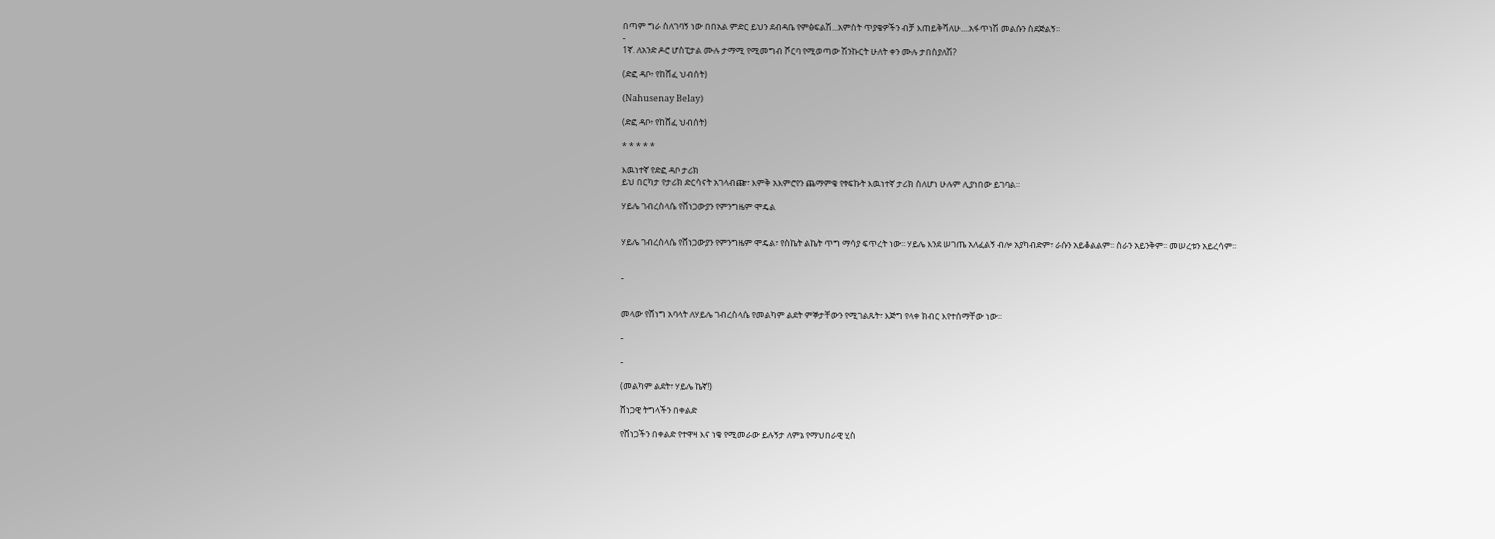በጣም ግራ ስለገባኝ ነው በበአል ምድር ይህን ደብዳቤ የምፅፍልሽ...አምስት ጥያቄዎችን ብቻ እጠይቅሻለሁ....አፋጥነሽ መልሱን ስደጅልኝ፡፡
-
1ኛ. ለአንድ ዶሮ ሆስፒታል ሙሉ ታማሚ የሚመግብ ሾርባ የሚወጣው ሽንኩርት ሁለት ቀን ሙሉ ታበስያለሽ?

(ድፎ ዳቦ፥ የከሸፈ ህብሰት)

(Nahusenay Belay)

(ድፎ ዳቦ፥ የከሸፈ ህብሰት)

* * * * *

እዉነተኛ የድፎ ዳቦ ታሪክ
ይህ በርካታ የታሪክ ድርሳናት አገላብጬ፣ እምቅ አእምሮየን ጨማምቄ የፃፍኩት እዉነተኛ ታሪክ ስለሆነ ሁሉም ሊያነበው ይገባል።

ሃይሌ ገብረስላሴ የሸነጋውያን የምንግዜም ሞዴል


ሃይሌ ገብረስላሴ የሸነጋውያን የምንግዜም ሞዴል፣ የስኬት ልኬት ጥግ ማሳያ ፍጥረት ነው፡፡ ሃይሌ እንደ ሠገጤ አለፈልኝ ብሎ አያካብድም፣ ራሱን አይቆልልም፡፡ ስራን አይንቅም፡፡ መሠረቱን አይረሳም፡፡


-


መላው የሸነግ አባላት ለሃይሌ ገብረስላሴ የመልካም ልደት ምኞታቸውን የሚገልጹት፣ እጅግ የላቀ ክብር እየተሰማቸው ነው፡፡

-

-

(መልካም ልደት፣ ሃይሌ ኬኛ!)

ሸነጋዊ ትግላችን በቀልድ

የሸነጋችን በቀልድ የተዋዛ እና ነቄ የሚመራው ይሉኝታ ለምኔ የማህበራዊ ሂስ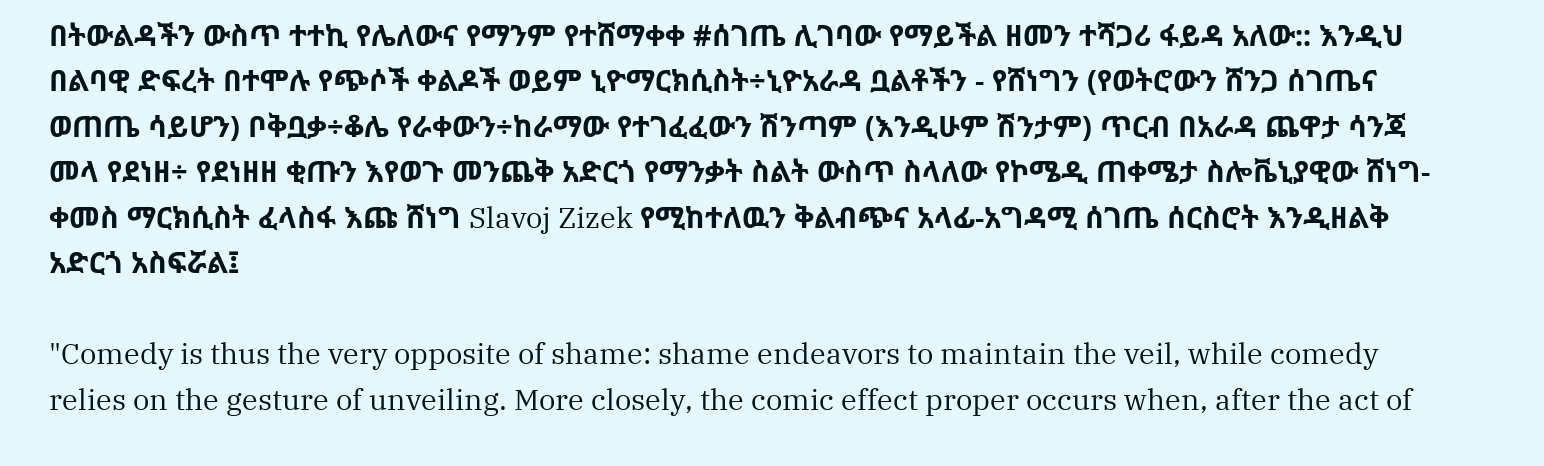በትውልዳችን ውስጥ ተተኪ የሌለውና የማንም የተሸማቀቀ #ሰገጤ ሊገባው የማይችል ዘመን ተሻጋሪ ፋይዳ አለው:: እንዲህ በልባዊ ድፍረት በተሞሉ የጭሶች ቀልዶች ወይም ኒዮማርክሲስት÷ኒዮአራዳ ቧልቶችን - የሸነግን (የወትሮውን ሸንጋ ሰገጤና ወጠጤ ሳይሆን) ቦቅቧቃ÷ቆሌ የራቀውን÷ከራማው የተገፈፈውን ሽንጣም (እንዲሁም ሽንታም) ጥርብ በአራዳ ጨዋታ ሳንጃ መላ የደነዘ÷ የደነዘዘ ቂጡን እየወጉ መንጨቅ አድርጎ የማንቃት ስልት ውስጥ ስላለው የኮሜዲ ጠቀሜታ ስሎቬኒያዊው ሸነግ-ቀመስ ማርክሲስት ፈላስፋ እጩ ሸነግ Slavoj Zizek የሚከተለዉን ቅልብጭና አላፊ-አግዳሚ ሰገጤ ሰርስሮት እንዲዘልቅ አድርጎ አስፍሯል፤

"Comedy is thus the very opposite of shame: shame endeavors to maintain the veil, while comedy relies on the gesture of unveiling. More closely, the comic effect proper occurs when, after the act of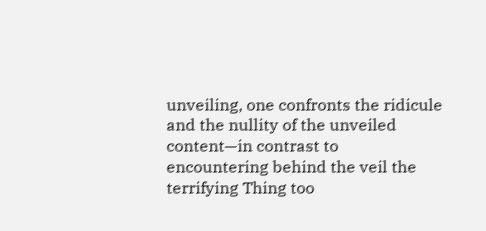unveiling, one confronts the ridicule and the nullity of the unveiled content—in contrast to encountering behind the veil the terrifying Thing too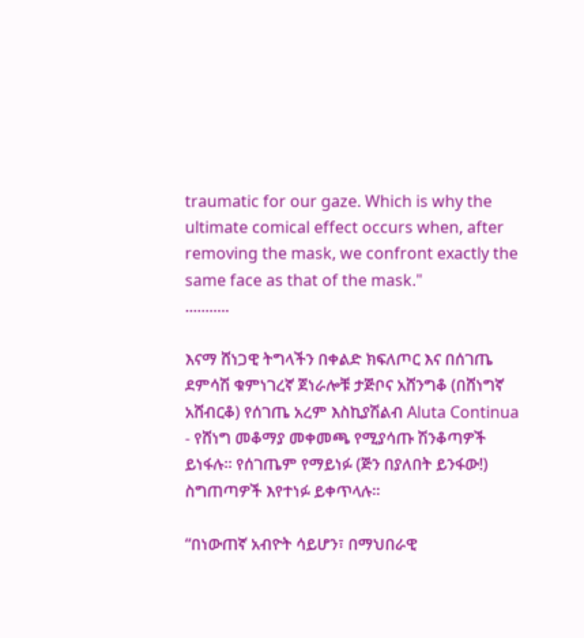traumatic for our gaze. Which is why the ultimate comical effect occurs when, after removing the mask, we confront exactly the same face as that of the mask."
...........

እናማ ሸነጋዊ ትግላችን በቀልድ ክፍለጦር እና በሰገጤ ደምሳሽ ቁምነገረኛ ጀነራሎቹ ታጅቦና አሸንግቆ (በሸነግኛ አሸብርቆ) የሰገጤ አረም እስኪያሽልብ Aluta Continua - የሸነግ መቆማያ መቀመጫ የሚያሳጡ ሽንቆጣዎች ይነፋሉ። የሰገጤም የማይነፉ (ጅን በያለበት ይንፋው!) ስግጠጣዎች እየተነፉ ይቀጥላሉ።

“በነውጠኛ አብዮት ሳይሆን፣ በማህበራዊ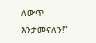ለውጥ እንታመናለን!”